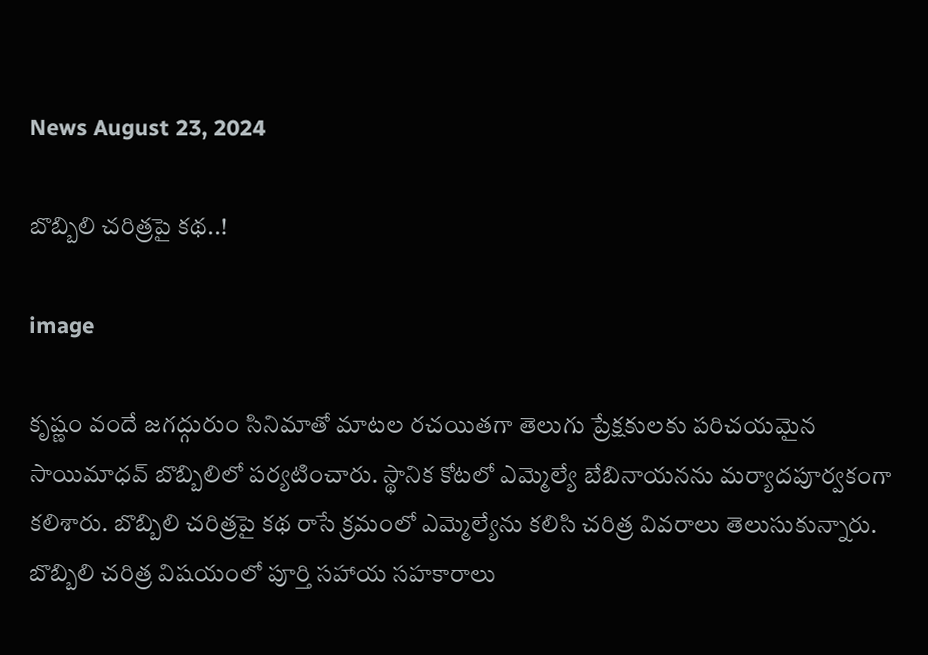News August 23, 2024

బొబ్బిలి చరిత్రపై కథ..!

image

కృష్ణం వందే జగద్గురుం సినిమాతో మాటల రచయితగా తెలుగు ప్రేక్షకులకు పరిచయమైన సాయిమాధవ్ బొబ్బిలిలో పర్యటించారు. స్థానిక కోటలో ఎమ్మెల్యే బేబినాయనను మర్యాదపూర్వకంగా కలిశారు. బొబ్బిలి చరిత్రపై కథ రాసే క్రమంలో ఎమ్మెల్యేను కలిసి చరిత్ర వివరాలు తెలుసుకున్నారు. బొబ్బిలి చరిత్ర విషయంలో పూర్తి సహాయ సహకారాలు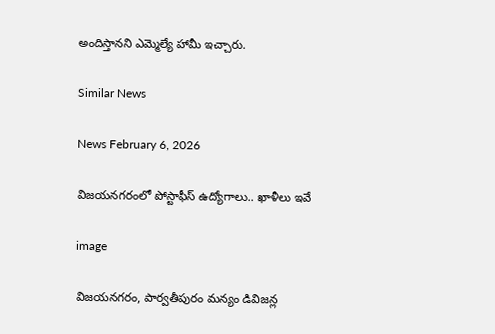అందిస్తానని ఎమ్మెల్యే హామీ ఇచ్చారు.

Similar News

News February 6, 2026

విజయనగరంలో పోస్టాఫీస్ ఉద్యోగాలు.. ఖాళీలు ఇవే

image

విజయనగరం, పార్వతీపురం మన్యం డివిజన్ల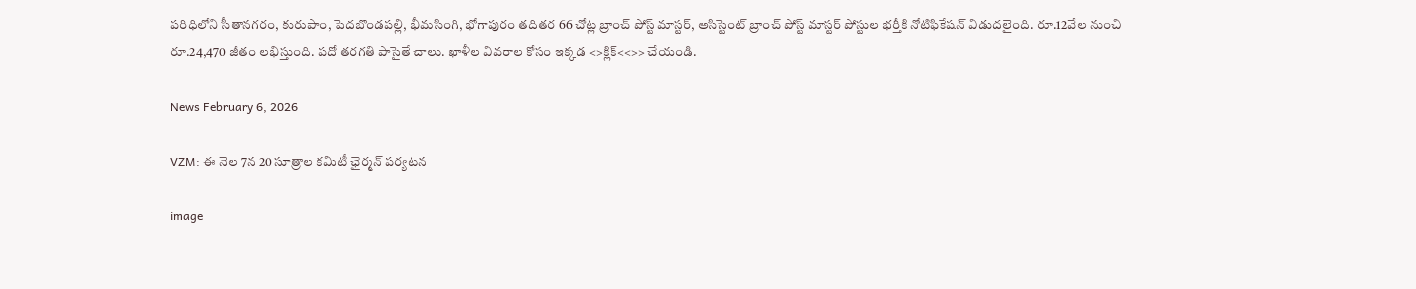పరిధిలోని సీతానగరం, కురుపాం, పెదబొండపల్లి, భీమసింగి, భోగాపురం తదితర 66 చోట్ల బ్రాంచ్ పోస్ట్ మాస్టర్, అసిస్టెంట్ బ్రాంచ్ పోస్ట్ మాస్టర్ పోస్టుల భర్తీకి నోటిఫికేషన్ విడుదలైంది. రూ.12వేల నుంచి రూ.24,470 జీతం లభిస్తుంది. పదో తరగతి పాసైతే చాలు. ఖాళీల వివరాల కోసం ఇక్కడ <>క్లిక్<<>> చేయండి.

News February 6, 2026

VZM: ఈ నెల 7న 20 సూత్రాల కమిటీ ఛైర్మన్ పర్యటన

image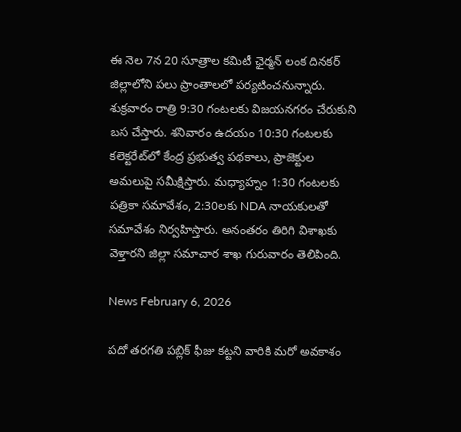ఈ నెల 7న 20 సూత్రాల కమిటీ ఛైర్మన్ లంక దినకర్ జిల్లాలోని పలు ప్రాంతాలలో పర్యటించనున్నారు. శుక్రవారం రాత్రి 9:30 గంటలకు విజయనగరం చేరుకుని బస చేస్తారు. శనివారం ఉదయం 10:30 గంటలకు కలెక్టరేట్‌లో కేంద్ర ప్రభుత్వ పథకాలు, ప్రాజెక్టుల అమలుపై సమీక్షిస్తారు. మధ్యాహ్నం 1:30 గంటలకు పత్రికా సమావేశం, 2:30లకు NDA నాయకులతో సమావేశం నిర్వహిస్తారు. అనంతరం తిరిగి విశాఖకు వెళ్తారని జిల్లా సమాచార శాఖ గురువారం తెలిపింది.

News February 6, 2026

పదో తరగతి పబ్లిక్ ఫీజు కట్టని వారికి మరో అవకాశం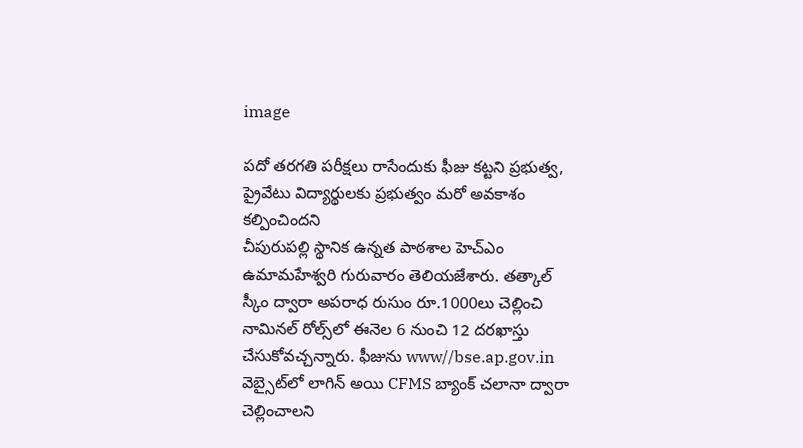image

పదో తరగతి పరీక్షలు రాసేందుకు ఫీజు కట్టని ప్రభుత్వ, ప్రైవేటు విద్యార్థులకు ప్రభుత్వం మరో అవకాశం కల్పించిందని
చీపురుపల్లి స్థానిక ఉన్నత పాఠశాల హెచ్ఎం ఉమామహేశ్వరి గురువారం తెలియజేశారు. తత్కాల్ స్కీం ద్వారా అపరాధ రుసుం రూ.1000లు చెల్లించి నామినల్ రోల్స్‌లో ఈనెల 6 నుంచి 12 దరఖాస్తు చేసుకోవచ్చన్నారు. ఫీజును www//bse.ap.gov.in వెబ్సైట్‌లో లాగిన్ అయి CFMS బ్యాంక్ చలానా ద్వారా చెల్లించాలని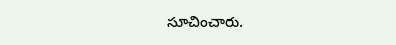సూచించారు.